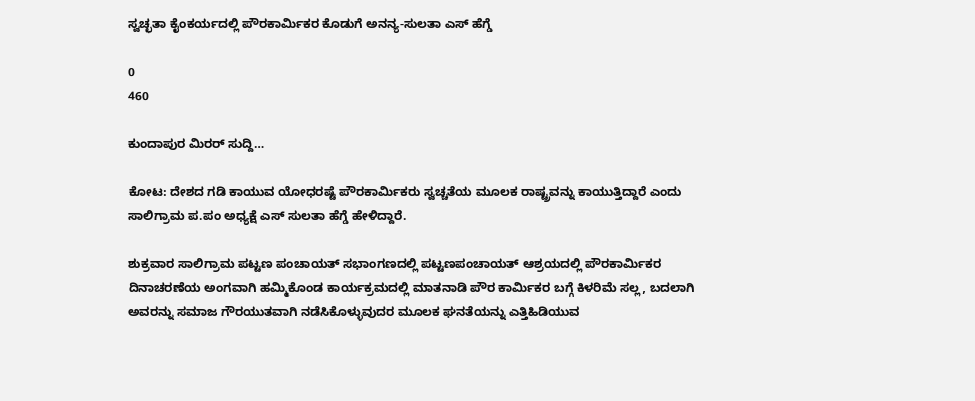ಸ್ವಚ್ಛತಾ ಕೈಂಕರ್ಯದಲ್ಲಿ ಪೌರಕಾರ್ಮಿಕರ ಕೊಡುಗೆ ಅನನ್ಯ-ಸುಲತಾ ಎಸ್ ಹೆಗ್ಡೆ

0
460

ಕುಂದಾಪುರ ಮಿರರ್ ಸುದ್ದಿ…

ಕೋಟ: ದೇಶದ ಗಡಿ ಕಾಯುವ ಯೋಧರಷ್ಟೆ ಪೌರಕಾರ್ಮಿಕರು ಸ್ವಚ್ಚತೆಯ ಮೂಲಕ ರಾಷ್ಟ್ರವನ್ನು ಕಾಯುತ್ತಿದ್ದಾರೆ ಎಂದು ಸಾಲಿಗ್ರಾಮ ಪ.ಪಂ ಅಧ್ಯಕ್ಷೆ ಎಸ್ ಸುಲತಾ ಹೆಗ್ಡೆ ಹೇಳಿದ್ದಾರೆ.

ಶುಕ್ರವಾರ ಸಾಲಿಗ್ರಾಮ ಪಟ್ಟಣ ಪಂಚಾಯತ್ ಸಭಾಂಗಣದಲ್ಲಿ ಪಟ್ಟಣಪಂಚಾಯತ್ ಆಶ್ರಯದಲ್ಲಿ ಪೌರಕಾರ್ಮಿಕರ ದಿನಾಚರಣೆಯ ಅಂಗವಾಗಿ ಹಮ್ಮಿಕೊಂಡ ಕಾರ್ಯಕ್ರಮದಲ್ಲಿ ಮಾತನಾಡಿ ಪೌರ ಕಾರ್ಮಿಕರ ಬಗ್ಗೆ ಕಿಳರಿಮೆ ಸಲ್ಲ, ಬದಲಾಗಿ ಅವರನ್ನು ಸಮಾಜ ಗೌರಯುತವಾಗಿ ನಡೆಸಿಕೊಳ್ಳುವುದರ ಮೂಲಕ ಘನತೆಯನ್ನು ಎತ್ತಿಹಿಡಿಯುವ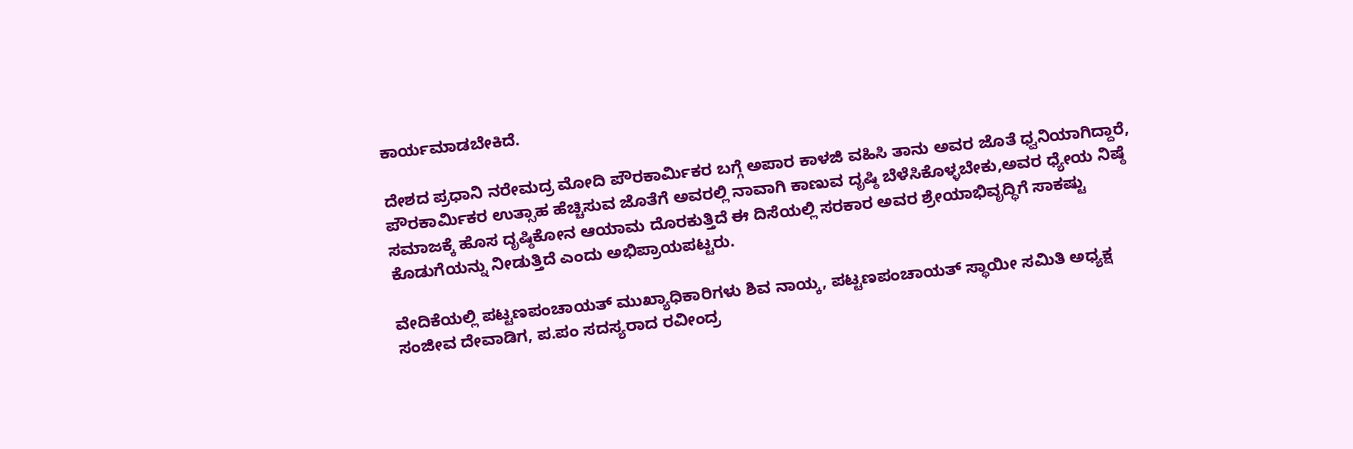ಕಾರ್ಯಮಾಡಬೇಕಿದೆ.

ದೇಶದ ಪ್ರಧಾನಿ ನರೇಮದ್ರ ಮೋದಿ ಪೌರಕಾರ್ಮಿಕರ ಬಗ್ಗೆ ಅಪಾರ ಕಾಳಜಿ ವಹಿಸಿ ತಾನು ಅವರ ಜೊತೆ ಧ್ವನಿಯಾಗಿದ್ದಾರೆ, ಪೌರಕಾರ್ಮಿಕರ ಉತ್ಸಾಹ ಹೆಚ್ಚಿಸುವ ಜೊತೆಗೆ ಅವರಲ್ಲಿ ನಾವಾಗಿ ಕಾಣುವ ದೃಷ್ಠಿ ಬೆಳೆಸಿಕೊಳ್ಳಬೇಕು,ಅವರ ಧ್ಯೇಯ ನಿಷ್ಠೆ ಸಮಾಜಕ್ಕೆ ಹೊಸ ದೃಷ್ಠಿಕೋನ ಆಯಾಮ ದೊರಕುತ್ತಿದೆ ಈ ದಿಸೆಯಲ್ಲಿ ಸರಕಾರ ಅವರ ಶ್ರೇಯಾಭಿವೃದ್ಧಿಗೆ ಸಾಕಷ್ಟು ಕೊಡುಗೆಯನ್ನು ನೀಡುತ್ತಿದೆ ಎಂದು ಅಭಿಪ್ರಾಯಪಟ್ಟರು.

ವೇದಿಕೆಯಲ್ಲಿ ಪಟ್ಟಣಪಂಚಾಯತ್ ಮುಖ್ಯಾಧಿಕಾರಿಗಳು ಶಿವ ನಾಯ್ಕ, ಪಟ್ಟಣಪಂಚಾಯತ್ ಸ್ಥಾಯೀ ಸಮಿತಿ ಅಧ್ಯಕ್ಷ ಸಂಜೀವ ದೇವಾಡಿಗ, ಪ.ಪಂ ಸದಸ್ಯರಾದ ರವೀಂದ್ರ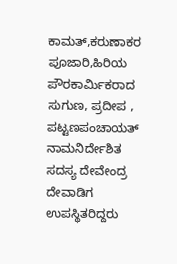ಕಾಮತ್,ಕರುಣಾಕರ ಪೂಜಾರಿ,ಹಿರಿಯ ಪೌರಕಾರ್ಮಿಕರಾದ ಸುಗುಣ, ಪ್ರದೀಪ , ಪಟ್ಟಣಪಂಚಾಯತ್ ನಾಮನಿರ್ದೇಶಿತ ಸದಸ್ಯ ದೇವೇಂದ್ರ ದೇವಾಡಿಗ ಉಪಸ್ಥಿತರಿದ್ದರು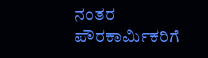ನಂತರ ಪೌರಕಾರ್ಮಿಕರಿಗೆ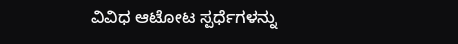ವಿವಿಧ ಆಟೋಟ ಸ್ಪರ್ಧೆಗಳನ್ನು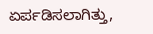ಏರ್ಪಡಿಸಲಾಗಿತ್ತು,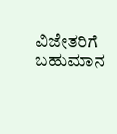ವಿಜೇತರಿಗೆ ಬಹುಮಾನ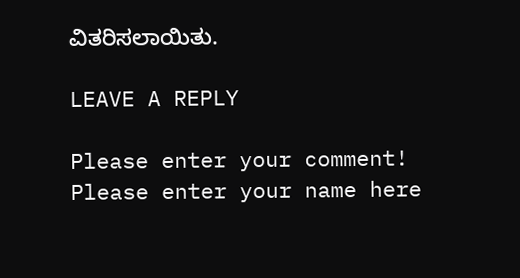ವಿತರಿಸಲಾಯಿತು.

LEAVE A REPLY

Please enter your comment!
Please enter your name here